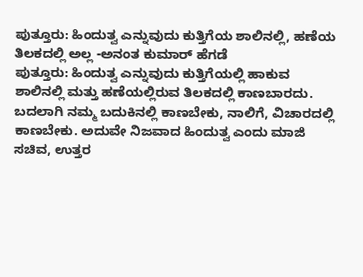ಪುತ್ತೂರು: ಹಿಂದುತ್ವ ಎನ್ನುವುದು ಕುತ್ತಿಗೆಯ ಶಾಲಿನಲ್ಲಿ, ಹಣೆಯ ತಿಲಕದಲ್ಲಿ ಅಲ್ಲ -ಅನಂತ ಕುಮಾರ್ ಹೆಗಡೆ
ಪುತ್ತೂರು: ಹಿಂದುತ್ವ ಎನ್ನುವುದು ಕುತ್ತಿಗೆಯಲ್ಲಿ ಹಾಕುವ ಶಾಲಿನಲ್ಲಿ ಮತ್ತು ಹಣೆಯಲ್ಲಿರುವ ತಿಲಕದಲ್ಲಿ ಕಾಣಬಾರದು. ಬದಲಾಗಿ ನಮ್ಮ ಬದುಕಿನಲ್ಲಿ ಕಾಣಬೇಕು, ನಾಲಿಗೆ, ವಿಚಾರದಲ್ಲಿ ಕಾಣಬೇಕು. ಅದುವೇ ನಿಜವಾದ ಹಿಂದುತ್ವ ಎಂದು ಮಾಜಿ ಸಚಿವ, ಉತ್ತರ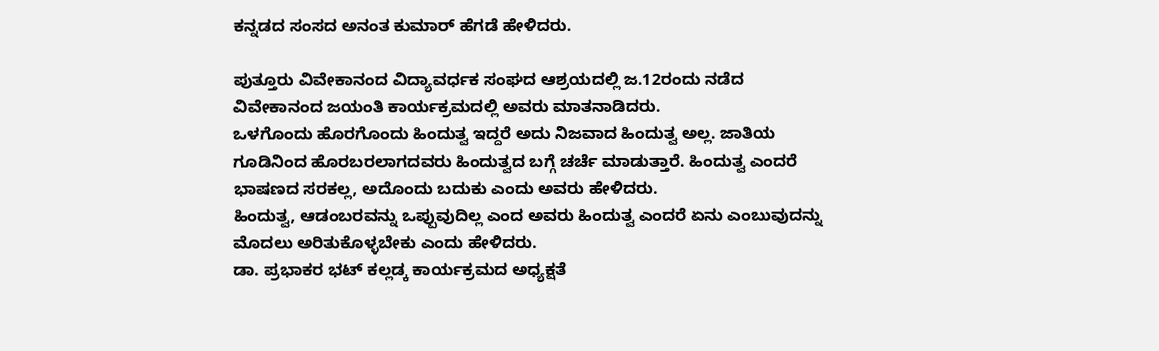ಕನ್ನಡದ ಸಂಸದ ಅನಂತ ಕುಮಾರ್ ಹೆಗಡೆ ಹೇಳಿದರು.

ಪುತ್ತೂರು ವಿವೇಕಾನಂದ ವಿದ್ಯಾವರ್ಧಕ ಸಂಘದ ಆಶ್ರಯದಲ್ಲಿ ಜ.12ರಂದು ನಡೆದ ವಿವೇಕಾನಂದ ಜಯಂತಿ ಕಾರ್ಯಕ್ರಮದಲ್ಲಿ ಅವರು ಮಾತನಾಡಿದರು.
ಒಳಗೊಂದು ಹೊರಗೊಂದು ಹಿಂದುತ್ವ ಇದ್ದರೆ ಅದು ನಿಜವಾದ ಹಿಂದುತ್ವ ಅಲ್ಲ. ಜಾತಿಯ ಗೂಡಿನಿಂದ ಹೊರಬರಲಾಗದವರು ಹಿಂದುತ್ವದ ಬಗ್ಗೆ ಚರ್ಚೆ ಮಾಡುತ್ತಾರೆ. ಹಿಂದುತ್ವ ಎಂದರೆ ಭಾಷಣದ ಸರಕಲ್ಲ, ಅದೊಂದು ಬದುಕು ಎಂದು ಅವರು ಹೇಳಿದರು.
ಹಿಂದುತ್ವ, ಆಡಂಬರವನ್ನು ಒಪ್ಪುವುದಿಲ್ಲ ಎಂದ ಅವರು ಹಿಂದುತ್ವ ಎಂದರೆ ಏನು ಎಂಬುವುದನ್ನು ಮೊದಲು ಅರಿತುಕೊಳ್ಳಬೇಕು ಎಂದು ಹೇಳಿದರು.
ಡಾ. ಪ್ರಭಾಕರ ಭಟ್ ಕಲ್ಲಡ್ಕ ಕಾರ್ಯಕ್ರಮದ ಅಧ್ಯಕ್ಷತೆ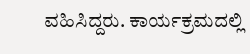ವಹಿಸಿದ್ದರು. ಕಾರ್ಯಕ್ರಮದಲ್ಲಿ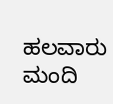ಹಲವಾರು ಮಂದಿ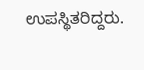ಉಪಸ್ಥಿತರಿದ್ದರು.